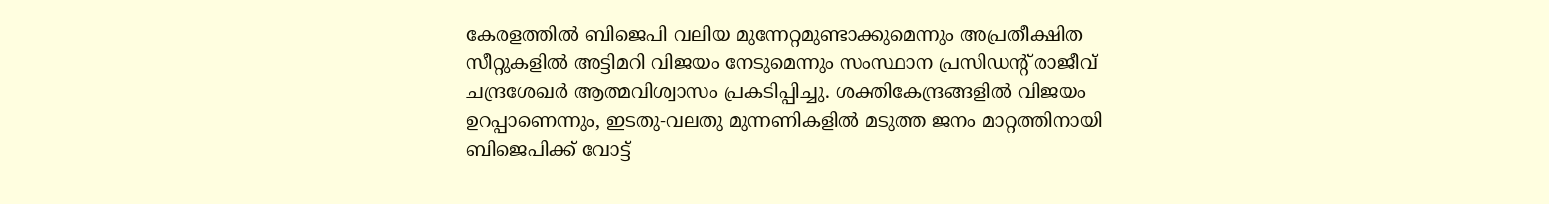കേരളത്തിൽ ബിജെപി വലിയ മുന്നേറ്റമുണ്ടാക്കുമെന്നും അപ്രതീക്ഷിത സീറ്റുകളിൽ അട്ടിമറി വിജയം നേടുമെന്നും സംസ്ഥാന പ്രസിഡന്റ് രാജീവ് ചന്ദ്രശേഖർ ആത്മവിശ്വാസം പ്രകടിപ്പിച്ചു. ശക്തികേന്ദ്രങ്ങളിൽ വിജയം ഉറപ്പാണെന്നും, ഇടതു-വലതു മുന്നണികളിൽ മടുത്ത ജനം മാറ്റത്തിനായി ബിജെപിക്ക് വോട്ട്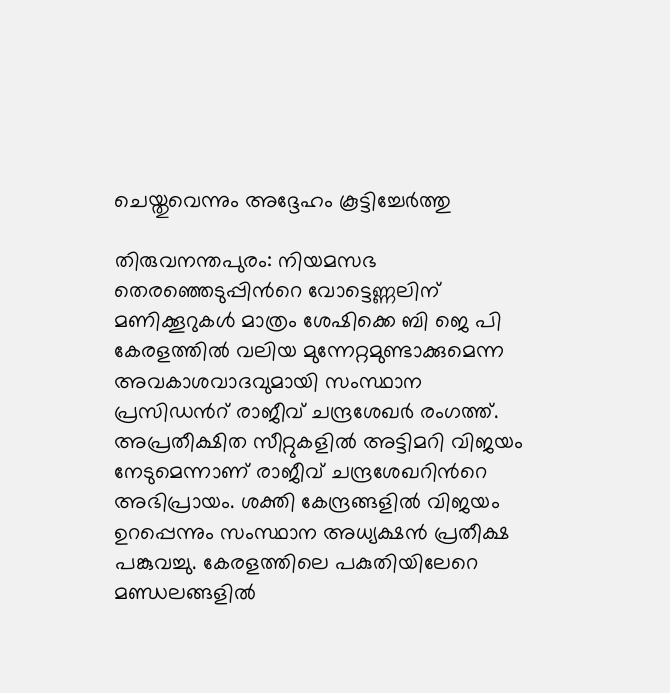ചെയ്തുവെന്നും അദ്ദേഹം കൂട്ടിച്ചേർത്തു

തിരുവനന്തപുരം: നിയമസഭ തെരഞ്ഞെടുപ്പിന്‍റെ വോട്ടെണ്ണലിന് മണിക്കൂറുകൾ മാത്രം ശേഷിക്കെ ബി ജെ പി കേരളത്തിൽ വലിയ മുന്നേറ്റമുണ്ടാക്കുമെന്ന അവകാശവാദവുമായി സംസ്ഥാന പ്രസിഡന്‍റ് രാജീവ് ചന്ദ്രശേഖർ രംഗത്ത്. അപ്രതീക്ഷിത സീറ്റുകളിൽ അട്ടിമറി വിജയം നേടുമെന്നാണ് രാജീവ് ചന്ദ്രശേഖറിന്‍റെ അഭിപ്രായം. ശക്തി കേന്ദ്രങ്ങളിൽ വിജയം ഉറപ്പെന്നും സംസ്ഥാന അധ്യക്ഷൻ പ്രതീക്ഷ പങ്കുവച്ചു. കേരളത്തിലെ പകുതിയിലേറെ മണ്ഡലങ്ങളില്‍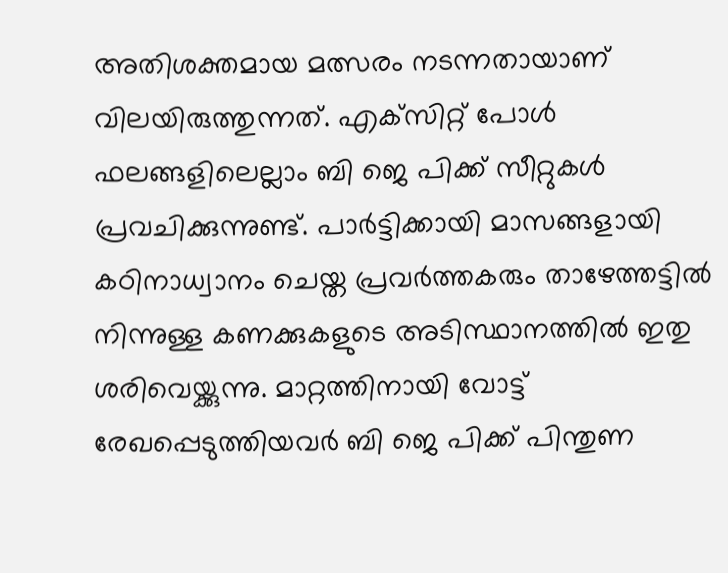അതിശക്തമായ മത്സരം നടന്നതായാണ് വിലയിരുത്തുന്നത്. എക്‌സിറ്റ് പോള്‍ ഫലങ്ങളിലെല്ലാം ബി ജെ പിക്ക് സീറ്റുകള്‍ പ്രവചിക്കുന്നുണ്ട്. പാര്‍ട്ടിക്കായി മാസങ്ങളായി കഠിനാധ്വാനം ചെയ്ത പ്രവര്‍ത്തകരും താഴേത്തട്ടില്‍ നിന്നുള്ള കണക്കുകളുടെ അടിസ്ഥാനത്തില്‍ ഇതു ശരിവെയ്ക്കുന്നു. മാറ്റത്തിനായി വോട്ട് രേഖപ്പെടുത്തിയവര്‍ ബി ജെ പിക്ക് പിന്തുണ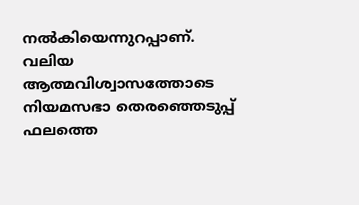നല്‍കിയെന്നുറപ്പാണ്. വലിയ ആത്മവിശ്വാസത്തോടെ നിയമസഭാ തെരഞ്ഞെടുപ്പ് ഫലത്തെ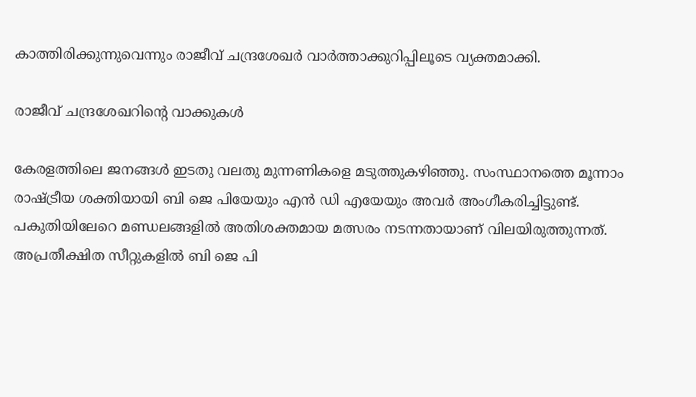കാത്തിരിക്കുന്നുവെന്നും രാജീവ് ചന്ദ്രശേഖർ വാർത്താക്കുറിപ്പിലൂടെ വ്യക്തമാക്കി.

രാജീവ് ചന്ദ്രശേഖറിന്‍റെ വാക്കുകൾ

കേരളത്തിലെ ജനങ്ങള്‍ ഇടതു വലതു മുന്നണികളെ മടുത്തുകഴിഞ്ഞു. സംസ്ഥാനത്തെ മൂന്നാം രാഷ്ട്രീയ ശക്തിയായി ബി ജെ പിയേയും എന്‍ ഡി എയേയും അവര്‍ അംഗീകരിച്ചിട്ടുണ്ട്. പകുതിയിലേറെ മണ്ഡലങ്ങളില്‍ അതിശക്തമായ മത്സരം നടന്നതായാണ് വിലയിരുത്തുന്നത്. അപ്രതീക്ഷിത സീറ്റുകളിൽ ബി ജെ പി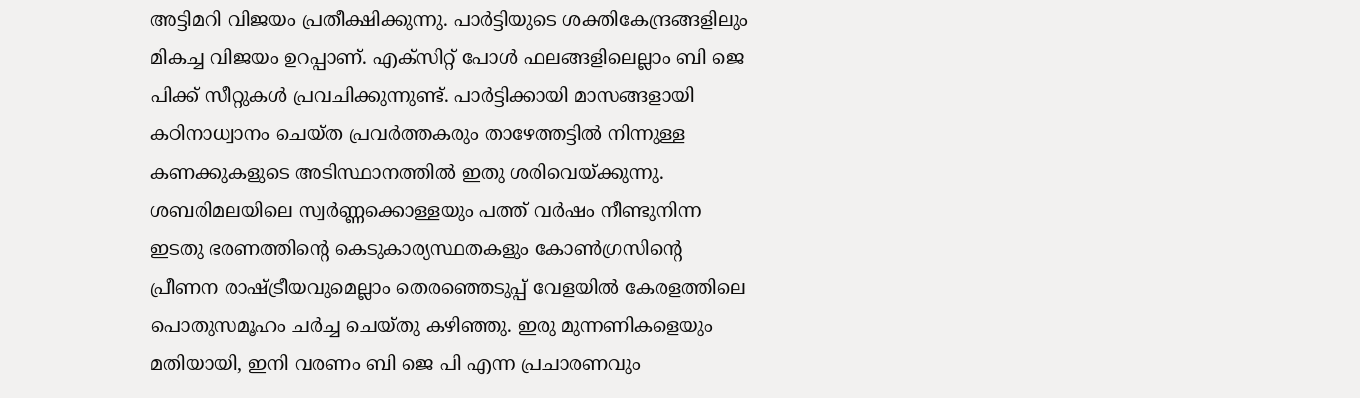അട്ടിമറി വിജയം പ്രതീക്ഷിക്കുന്നു. പാര്‍ട്ടിയുടെ ശക്തികേന്ദ്രങ്ങളിലും മികച്ച വിജയം ഉറപ്പാണ്. എക്‌സിറ്റ് പോള്‍ ഫലങ്ങളിലെല്ലാം ബി ജെ പിക്ക് സീറ്റുകള്‍ പ്രവചിക്കുന്നുണ്ട്. പാര്‍ട്ടിക്കായി മാസങ്ങളായി കഠിനാധ്വാനം ചെയ്ത പ്രവര്‍ത്തകരും താഴേത്തട്ടില്‍ നിന്നുള്ള കണക്കുകളുടെ അടിസ്ഥാനത്തില്‍ ഇതു ശരിവെയ്ക്കുന്നു. ശബരിമലയിലെ സ്വര്‍ണ്ണക്കൊള്ളയും പത്ത് വര്‍ഷം നീണ്ടുനിന്ന ഇടതു ഭരണത്തിന്റെ കെടുകാര്യസ്ഥതകളും കോണ്‍ഗ്രസിന്റെ പ്രീണന രാഷ്ട്രീയവുമെല്ലാം തെരഞ്ഞെടുപ്പ് വേളയില്‍ കേരളത്തിലെ പൊതുസമൂഹം ചര്‍ച്ച ചെയ്തു കഴിഞ്ഞു. ഇരു മുന്നണികളെയും മതിയായി, ഇനി വരണം ബി ജെ പി എന്ന പ്രചാരണവും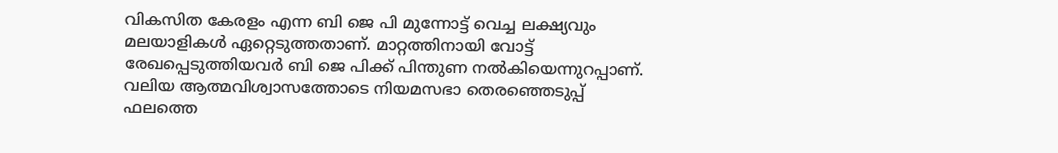വികസിത കേരളം എന്ന ബി ജെ പി മുന്നോട്ട് വെച്ച ലക്ഷ്യവും മലയാളികള്‍ ഏറ്റെടുത്തതാണ്. മാറ്റത്തിനായി വോട്ട് രേഖപ്പെടുത്തിയവര്‍ ബി ജെ പിക്ക് പിന്തുണ നല്‍കിയെന്നുറപ്പാണ്. വലിയ ആത്മവിശ്വാസത്തോടെ നിയമസഭാ തെരഞ്ഞെടുപ്പ് ഫലത്തെ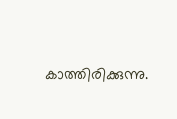കാത്തിരിക്കുന്നു.